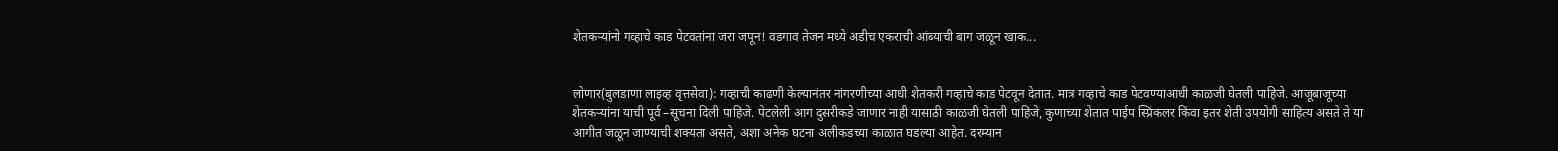शेतकऱ्यांनो गव्हाचे काड पेटवतांना जरा जपून! वडगाव तेजन मध्ये अडीच एकराची आंब्याची बाग जळून खाक...


लोणार(बुलडाणा लाइव्ह वृत्तसेवा): गव्हाची काढणी केल्यानंतर नांगरणीच्या आधी शेतकरी गव्हाचे काड पेटवून देतात. मात्र गव्हाचे काड पेटवण्याआधी काळजी घेतली पाहिजे. आजूबाजूच्या शेतकऱ्यांना याची पूर्व –सूचना दिली पाहिजे. पेटलेली आग दुसरीकडे जाणार नाही यासाठी काळजी घेतली पाहिजे, कुणाच्या शेतात पाईप स्प्रिंकलर किंवा इतर शेती उपयोगी साहित्य असते ते या आगीत जळून जाण्याची शक्यता असते, अशा अनेक घटना अलीकडच्या काळात घडल्या आहेत. दरम्यान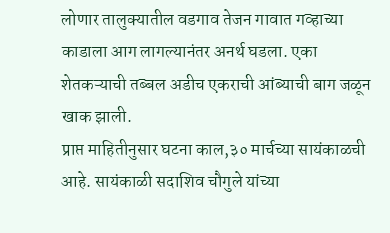लोणार तालुक्यातील वडगाव तेजन गावात गव्हाच्या काडाला आग लागल्यानंतर अनर्थ घडला. एका शेतकऱ्याची तब्बल अडीच एकराची आंब्याची बाग जळून खाक झाली.
प्राप्त माहितीनुसार घटना काल,३० मार्चच्या सायंकाळची आहे. सायंकाळी सदाशिव चौगुले यांच्या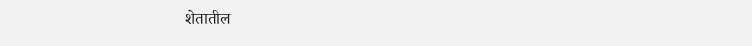शेतातील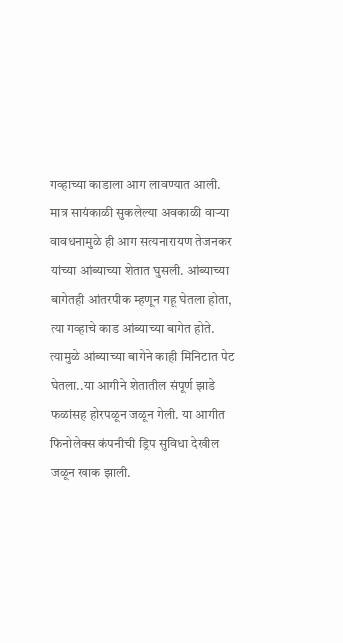गव्हाच्या काडाला आग लावण्यात आली. मात्र सायंकाळी सुकलेल्या अवकाळी वाऱ्या वावधनामुळे ही आग सत्यनारायण तेजनकर यांच्या आंब्याच्या शेतात घुसली. आंब्याच्या बागेतही आंतरपीक म्हणून गहू घेतला होता, त्या गव्हाचे काड आंब्याच्या बागेत होते. त्यामुळे आंब्याच्या बागेने काही मिनिटात पेट घेतला..या आगीने शेतातील संपूर्ण झाडे फळांसह होरपळून जळून गेली. या आगीत फिनोलेक्स कंपनीची ड्रिप सुविधा देखील जळून खाक झाली.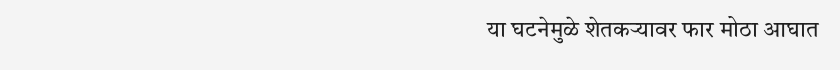या घटनेमुळे शेतकऱ्यावर फार मोठा आघात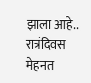झाला आहे.. रात्रंदिवस मेहनत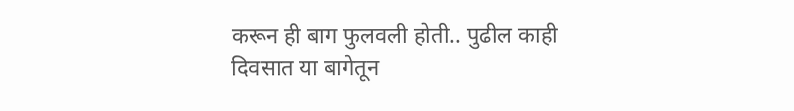करून ही बाग फुलवली होती.. पुढील काही दिवसात या बागेतून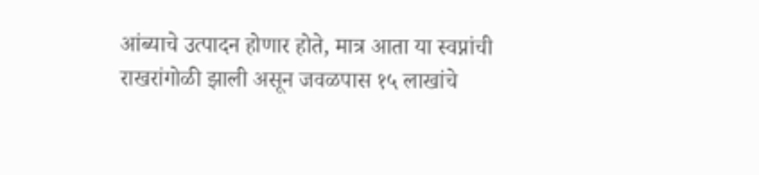आंब्याचे उत्पादन होणार होते, मात्र आता या स्वप्नांची राखरांगोळी झाली असून जवळपास १५ लाखांचे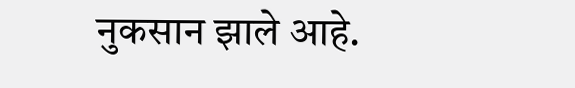नुकसान झाले आहे.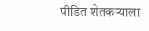पीडित शेतकऱ्याला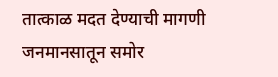तात्काळ मदत देण्याची मागणी जनमानसातून समोर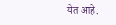येत आहे.